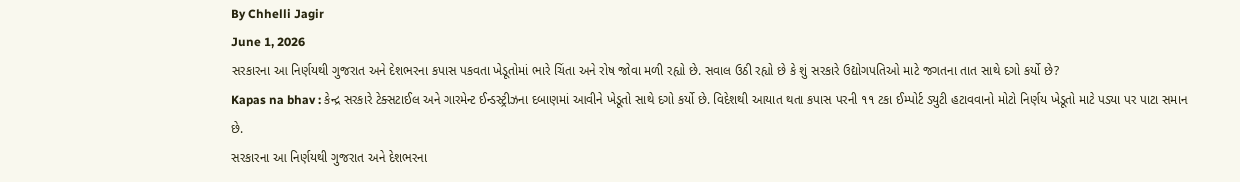By Chhelli Jagir
June 1, 2026
સરકારના આ નિર્ણયથી ગુજરાત અને દેશભરના કપાસ પકવતા ખેડૂતોમાં ભારે ચિંતા અને રોષ જોવા મળી રહ્યો છે. સવાલ ઉઠી રહ્યો છે કે શું સરકારે ઉદ્યોગપતિઓ માટે જગતના તાત સાથે દગો કર્યો છે?
Kapas na bhav : કેન્દ્ર સરકારે ટેક્સટાઈલ અને ગારમેન્ટ ઈન્ડસ્ટ્રીઝના દબાણમાં આવીને ખેડૂતો સાથે દગો કર્યો છે. વિદેશથી આયાત થતા કપાસ પરની ૧૧ ટકા ઈમ્પોર્ટ ડ્યુટી હટાવવાનો મોટો નિર્ણય ખેડૂતો માટે પડ્યા પર પાટા સમાન છે.
સરકારના આ નિર્ણયથી ગુજરાત અને દેશભરના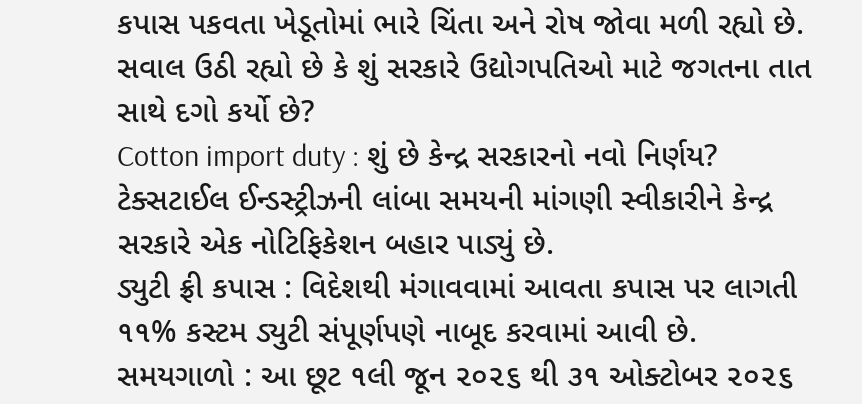કપાસ પકવતા ખેડૂતોમાં ભારે ચિંતા અને રોષ જોવા મળી રહ્યો છે. સવાલ ઉઠી રહ્યો છે કે શું સરકારે ઉદ્યોગપતિઓ માટે જગતના તાત સાથે દગો કર્યો છે?
Cotton import duty : શું છે કેન્દ્ર સરકારનો નવો નિર્ણય?
ટેક્સટાઈલ ઈન્ડસ્ટ્રીઝની લાંબા સમયની માંગણી સ્વીકારીને કેન્દ્ર સરકારે એક નોટિફિકેશન બહાર પાડ્યું છે.
ડ્યુટી ફ્રી કપાસ : વિદેશથી મંગાવવામાં આવતા કપાસ પર લાગતી ૧૧% કસ્ટમ ડ્યુટી સંપૂર્ણપણે નાબૂદ કરવામાં આવી છે.
સમયગાળો : આ છૂટ ૧લી જૂન ૨૦૨૬ થી ૩૧ ઓક્ટોબર ૨૦૨૬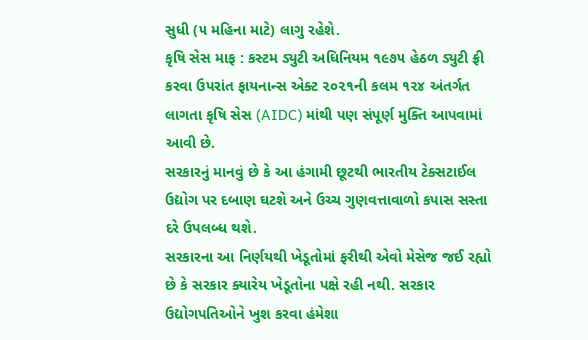સુધી (૫ મહિના માટે) લાગુ રહેશે.
કૃષિ સેસ માફ : કસ્ટમ ડ્યુટી અધિનિયમ ૧૯૭૫ હેઠળ ડ્યુટી ફ્રી કરવા ઉપરાંત ફાયનાન્સ એક્ટ ૨૦૨૧ની કલમ ૧૨૪ અંતર્ગત લાગતા કૃષિ સેસ (AIDC) માંથી પણ સંપૂર્ણ મુક્તિ આપવામાં આવી છે.
સરકારનું માનવું છે કે આ હંગામી છૂટથી ભારતીય ટેક્સટાઈલ ઉદ્યોગ પર દબાણ ઘટશે અને ઉચ્ચ ગુણવત્તાવાળો કપાસ સસ્તા દરે ઉપલબ્ધ થશે.
સરકારના આ નિર્ણયથી ખેડૂતોમાં ફરીથી એવો મેસેજ જઈ રહ્યો છે કે સરકાર ક્યારેય ખેડૂતોના પક્ષે રહી નથી. સરકાર ઉદ્યોગપતિઓને ખુશ કરવા હંમેશા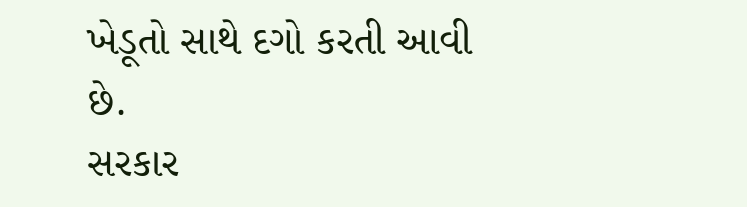ખેડૂતો સાથે દગો કરતી આવી છે.
સરકાર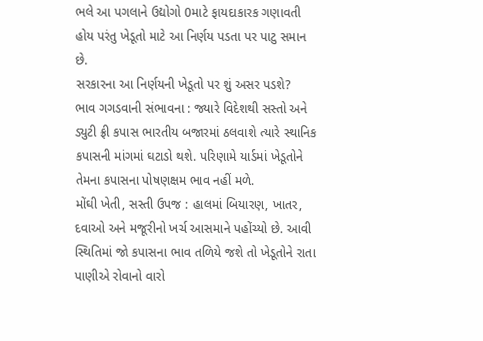ભલે આ પગલાને ઉદ્યોગો 0માટે ફાયદાકારક ગણાવતી હોય પરંતુ ખેડૂતો માટે આ નિર્ણય પડતા પર પાટુ સમાન છે.
સરકારના આ નિર્ણયની ખેડૂતો પર શું અસર પડશે?
ભાવ ગગડવાની સંભાવના : જ્યારે વિદેશથી સસ્તો અને ડ્યુટી ફ્રી કપાસ ભારતીય બજારમાં ઠલવાશે ત્યારે સ્થાનિક કપાસની માંગમાં ઘટાડો થશે. પરિણામે યાર્ડમાં ખેડૂતોને તેમના કપાસના પોષણક્ષમ ભાવ નહીં મળે.
મોંઘી ખેતી, સસ્તી ઉપજ : હાલમાં બિયારણ, ખાતર, દવાઓ અને મજૂરીનો ખર્ચ આસમાને પહોંચ્યો છે. આવી સ્થિતિમાં જો કપાસના ભાવ તળિયે જશે તો ખેડૂતોને રાતા પાણીએ રોવાનો વારો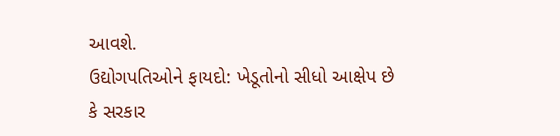આવશે.
ઉદ્યોગપતિઓને ફાયદો: ખેડૂતોનો સીધો આક્ષેપ છે કે સરકાર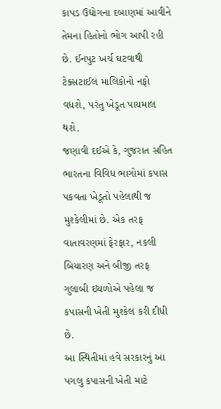કાપડ ઉદ્યોગના દબાણમાં આવીને તેમના હિતોનો ભોગ આપી રહી છે. ઈનપુટ ખર્ચ ઘટવાથી ટેક્સટાઈલ માલિકોનો નફો વધશે, પરંતુ ખેડૂત પાયમાલ થશે.
જણાવી દઈએ કે, ગુજરાત સહિત ભારતના વિવિધ ભાગોમાં કપાસ પકવતા ખેડૂતો પહેલાથી જ મુશ્કેલીમાં છે. એક તરફ વાતાવરણમાં ફેરફાર, નકલી બિયારણ અને બીજી તરફ ગુલાબી ઇયળોએ પહેલા જ કપાસની ખેતી મુશ્કેલ કરી દીધી છે.
આ સ્થિતીમાં હવે સરકારનું આ પગલુ કપાસની ખેતી માટે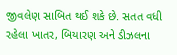જીવલેણ સાબિત થઈ શકે છે. સતત વધી રહેલા ખાતર, બિયારણ અને ડીઝલના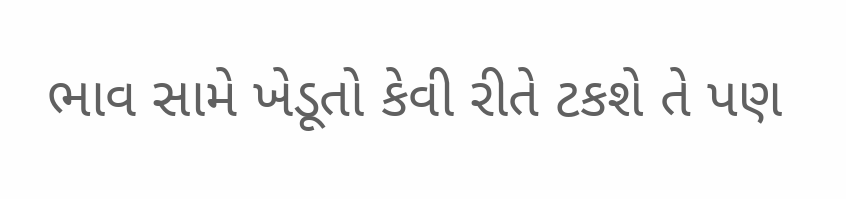ભાવ સામે ખેડૂતો કેવી રીતે ટકશે તે પણ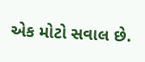એક મોટો સવાલ છે.